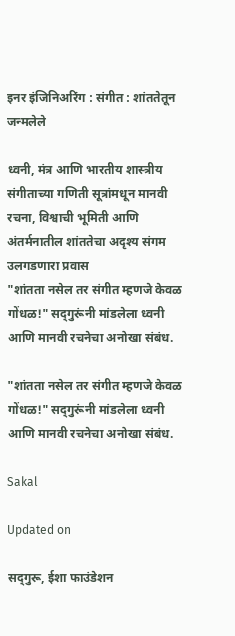इनर इंजिनिअरिंग : संगीत : शांततेतून जन्मलेले

ध्वनी, मंत्र आणि भारतीय शास्त्रीय संगीताच्या गणिती सूत्रांमधून मानवी रचना, विश्वाची भूमिती आणि अंतर्मनातील शांततेचा अदृश्य संगम उलगडणारा प्रवास
"शांतता नसेल तर संगीत म्हणजे केवळ गोंधळ!" सद्‍गुरूंनी मांडलेला ध्वनी आणि मानवी रचनेचा अनोखा संबंध.

"शांतता नसेल तर संगीत म्हणजे केवळ गोंधळ!" सद्‍गुरूंनी मांडलेला ध्वनी आणि मानवी रचनेचा अनोखा संबंध.

Sakal

Updated on

सद्‍गुरू, ईशा फाउंडेशन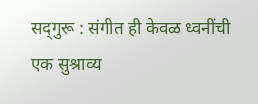सद्‍गुरू : संगीत ही केवळ ध्वनींची एक सुश्राव्य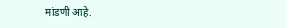मांडणी आहे.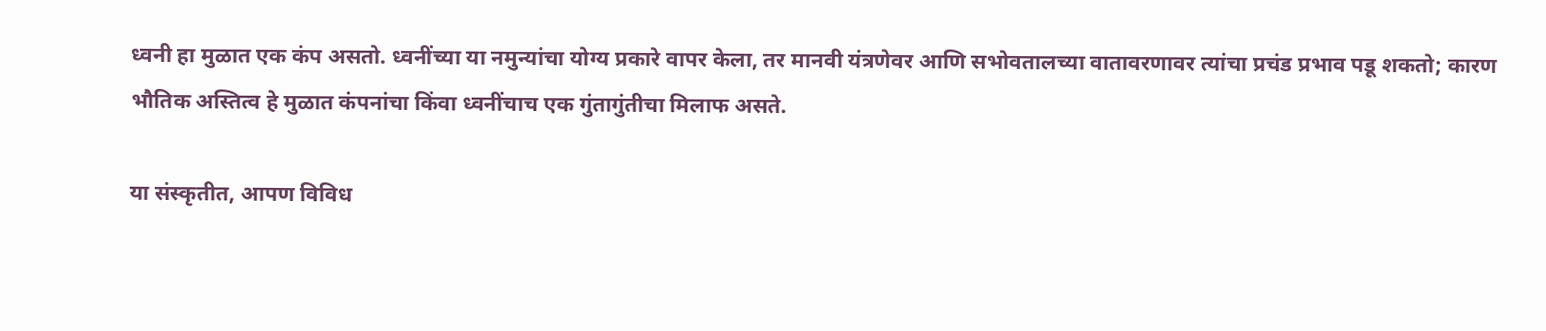ध्वनी हा मुळात एक कंप असतो. ध्वनींच्या या नमुन्यांचा योग्य प्रकारे वापर केला, तर मानवी यंत्रणेवर आणि सभोवतालच्या वातावरणावर त्यांचा प्रचंड प्रभाव पडू शकतो; कारण भौतिक अस्तित्व हे मुळात कंपनांचा किंवा ध्वनींचाच एक गुंतागुंतीचा मिलाफ असते.

या संस्कृतीत, आपण विविध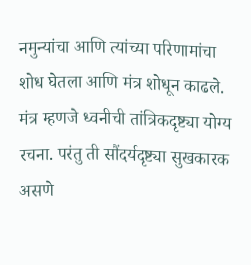नमुन्यांचा आणि त्यांच्या परिणामांचा शोध घेतला आणि मंत्र शोधून काढले. मंत्र म्हणजे ध्वनीची तांत्रिकदृष्ट्या योग्य रचना. परंतु ती सौंदर्यदृष्ट्या सुखकारक असणे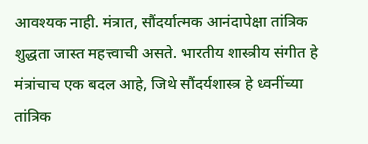आवश्यक नाही. मंत्रात, सौंदर्यात्मक आनंदापेक्षा तांत्रिक शुद्धता जास्त महत्त्वाची असते. भारतीय शास्त्रीय संगीत हे मंत्रांचाच एक बदल आहे, जिथे सौंदर्यशास्त्र हे ध्वनींच्या तांत्रिक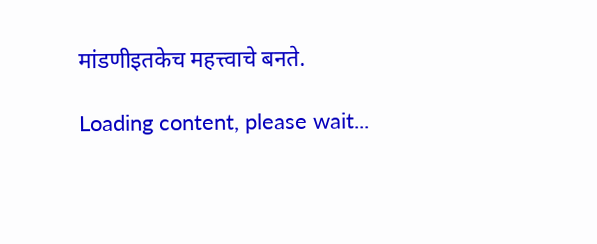मांडणीइतकेच महत्त्वाचे बनते.

Loading content, please wait...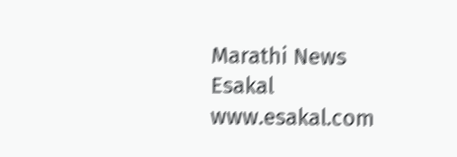Marathi News Esakal
www.esakal.com